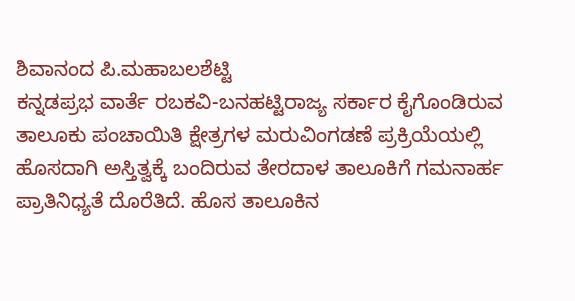ಶಿವಾನಂದ ಪಿ.ಮಹಾಬಲಶೆಟ್ಟಿ
ಕನ್ನಡಪ್ರಭ ವಾರ್ತೆ ರಬಕವಿ-ಬನಹಟ್ಟಿರಾಜ್ಯ ಸರ್ಕಾರ ಕೈಗೊಂಡಿರುವ ತಾಲೂಕು ಪಂಚಾಯಿತಿ ಕ್ಷೇತ್ರಗಳ ಮರುವಿಂಗಡಣೆ ಪ್ರಕ್ರಿಯೆಯಲ್ಲಿ ಹೊಸದಾಗಿ ಅಸ್ತಿತ್ವಕ್ಕೆ ಬಂದಿರುವ ತೇರದಾಳ ತಾಲೂಕಿಗೆ ಗಮನಾರ್ಹ ಪ್ರಾತಿನಿಧ್ಯತೆ ದೊರೆತಿದೆ. ಹೊಸ ತಾಲೂಕಿನ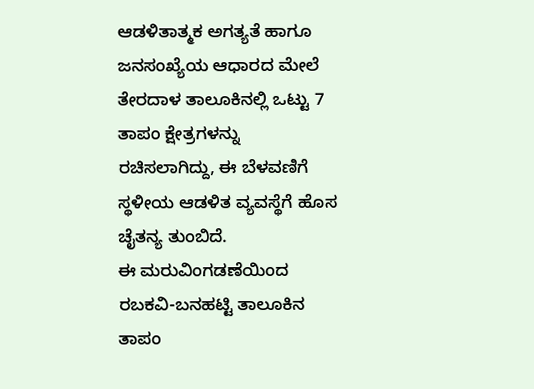ಆಡಳಿತಾತ್ಮಕ ಅಗತ್ಯತೆ ಹಾಗೂ ಜನಸಂಖ್ಯೆಯ ಆಧಾರದ ಮೇಲೆ ತೇರದಾಳ ತಾಲೂಕಿನಲ್ಲಿ ಒಟ್ಟು 7 ತಾಪಂ ಕ್ಷೇತ್ರಗಳನ್ನು ರಚಿಸಲಾಗಿದ್ದು, ಈ ಬೆಳವಣಿಗೆ ಸ್ಥಳೀಯ ಆಡಳಿತ ವ್ಯವಸ್ಥೆಗೆ ಹೊಸ ಚೈತನ್ಯ ತುಂಬಿದೆ.
ಈ ಮರುವಿಂಗಡಣೆಯಿಂದ ರಬಕವಿ-ಬನಹಟ್ಟಿ ತಾಲೂಕಿನ ತಾಪಂ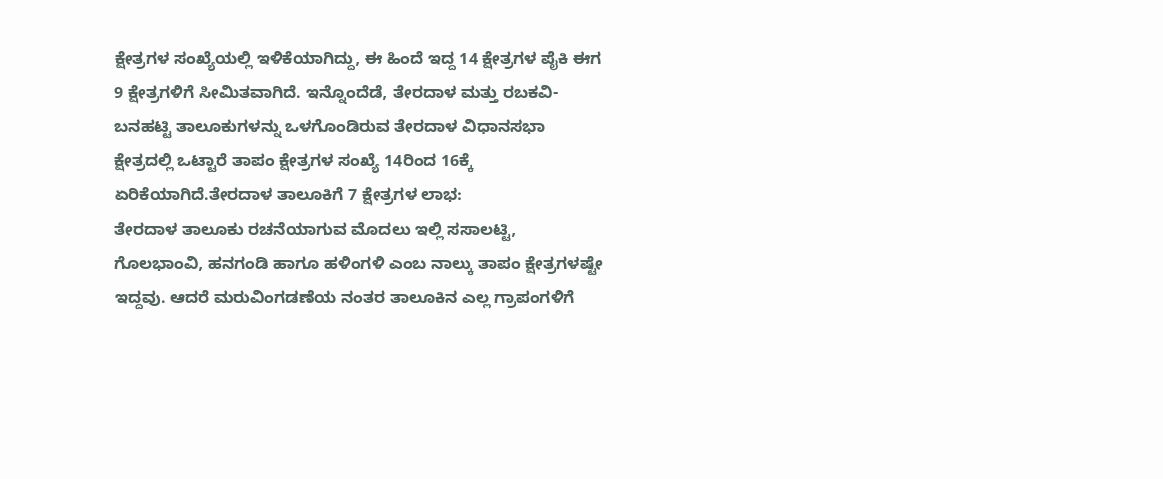ಕ್ಷೇತ್ರಗಳ ಸಂಖ್ಯೆಯಲ್ಲಿ ಇಳಿಕೆಯಾಗಿದ್ದು, ಈ ಹಿಂದೆ ಇದ್ದ 14 ಕ್ಷೇತ್ರಗಳ ಪೈಕಿ ಈಗ 9 ಕ್ಷೇತ್ರಗಳಿಗೆ ಸೀಮಿತವಾಗಿದೆ. ಇನ್ನೊಂದೆಡೆ, ತೇರದಾಳ ಮತ್ತು ರಬಕವಿ-ಬನಹಟ್ಟಿ ತಾಲೂಕುಗಳನ್ನು ಒಳಗೊಂಡಿರುವ ತೇರದಾಳ ವಿಧಾನಸಭಾ ಕ್ಷೇತ್ರದಲ್ಲಿ ಒಟ್ಟಾರೆ ತಾಪಂ ಕ್ಷೇತ್ರಗಳ ಸಂಖ್ಯೆ 14ರಿಂದ 16ಕ್ಕೆ ಏರಿಕೆಯಾಗಿದೆ.ತೇರದಾಳ ತಾಲೂಕಿಗೆ 7 ಕ್ಷೇತ್ರಗಳ ಲಾಭ:
ತೇರದಾಳ ತಾಲೂಕು ರಚನೆಯಾಗುವ ಮೊದಲು ಇಲ್ಲಿ ಸಸಾಲಟ್ಟಿ, ಗೊಲಭಾಂವಿ, ಹನಗಂಡಿ ಹಾಗೂ ಹಳಿಂಗಳಿ ಎಂಬ ನಾಲ್ಕು ತಾಪಂ ಕ್ಷೇತ್ರಗಳಷ್ಟೇ ಇದ್ದವು. ಆದರೆ ಮರುವಿಂಗಡಣೆಯ ನಂತರ ತಾಲೂಕಿನ ಎಲ್ಲ ಗ್ರಾಪಂಗಳಿಗೆ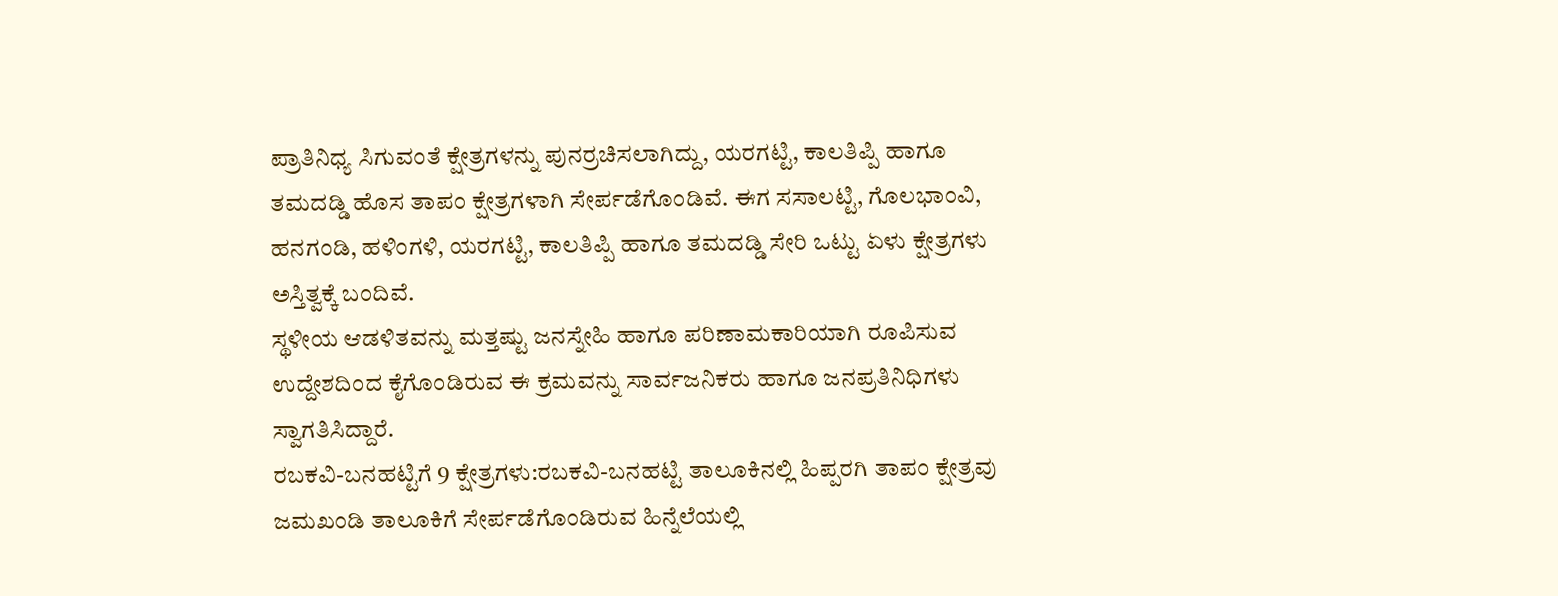ಪ್ರಾತಿನಿಧ್ಯ ಸಿಗುವಂತೆ ಕ್ಷೇತ್ರಗಳನ್ನು ಪುನರ್ರಚಿಸಲಾಗಿದ್ದು, ಯರಗಟ್ಟಿ, ಕಾಲತಿಪ್ಪಿ ಹಾಗೂ ತಮದಡ್ಡಿ ಹೊಸ ತಾಪಂ ಕ್ಷೇತ್ರಗಳಾಗಿ ಸೇರ್ಪಡೆಗೊಂಡಿವೆ. ಈಗ ಸಸಾಲಟ್ಟಿ, ಗೊಲಭಾಂವಿ, ಹನಗಂಡಿ, ಹಳಿಂಗಳಿ, ಯರಗಟ್ಟಿ, ಕಾಲತಿಪ್ಪಿ ಹಾಗೂ ತಮದಡ್ಡಿ ಸೇರಿ ಒಟ್ಟು ಏಳು ಕ್ಷೇತ್ರಗಳು ಅಸ್ತಿತ್ವಕ್ಕೆ ಬಂದಿವೆ.
ಸ್ಥಳೀಯ ಆಡಳಿತವನ್ನು ಮತ್ತಷ್ಟು ಜನಸ್ನೇಹಿ ಹಾಗೂ ಪರಿಣಾಮಕಾರಿಯಾಗಿ ರೂಪಿಸುವ ಉದ್ದೇಶದಿಂದ ಕೈಗೊಂಡಿರುವ ಈ ಕ್ರಮವನ್ನು ಸಾರ್ವಜನಿಕರು ಹಾಗೂ ಜನಪ್ರತಿನಿಧಿಗಳು ಸ್ವಾಗತಿಸಿದ್ದಾರೆ.
ರಬಕವಿ-ಬನಹಟ್ಟಿಗೆ 9 ಕ್ಷೇತ್ರಗಳು:ರಬಕವಿ-ಬನಹಟ್ಟಿ ತಾಲೂಕಿನಲ್ಲಿ ಹಿಪ್ಪರಗಿ ತಾಪಂ ಕ್ಷೇತ್ರವು ಜಮಖಂಡಿ ತಾಲೂಕಿಗೆ ಸೇರ್ಪಡೆಗೊಂಡಿರುವ ಹಿನ್ನೆಲೆಯಲ್ಲಿ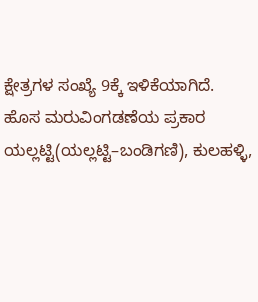ಕ್ಷೇತ್ರಗಳ ಸಂಖ್ಯೆ 9ಕ್ಕೆ ಇಳಿಕೆಯಾಗಿದೆ. ಹೊಸ ಮರುವಿಂಗಡಣೆಯ ಪ್ರಕಾರ ಯಲ್ಲಟ್ಟಿ(ಯಲ್ಲಟ್ಟಿ–ಬಂಡಿಗಣಿ), ಕುಲಹಳ್ಳಿ,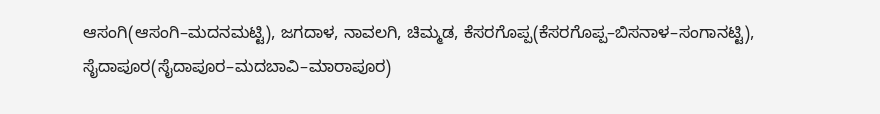ಆಸಂಗಿ(ಆಸಂಗಿ–ಮದನಮಟ್ಟಿ), ಜಗದಾಳ, ನಾವಲಗಿ, ಚಿಮ್ಮಡ, ಕೆಸರಗೊಪ್ಪ(ಕೆಸರಗೊಪ್ಪ–ಬಿಸನಾಳ–ಸಂಗಾನಟ್ಟಿ), ಸೈದಾಪೂರ(ಸೈದಾಪೂರ–ಮದಬಾವಿ–ಮಾರಾಪೂರ)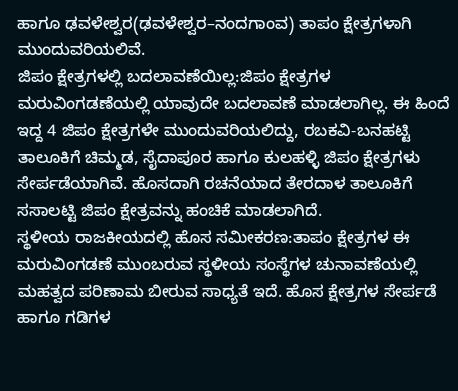ಹಾಗೂ ಢವಳೇಶ್ವರ(ಢವಳೇಶ್ವರ–ನಂದಗಾಂವ) ತಾಪಂ ಕ್ಷೇತ್ರಗಳಾಗಿ ಮುಂದುವರಿಯಲಿವೆ.
ಜಿಪಂ ಕ್ಷೇತ್ರಗಳಲ್ಲಿ ಬದಲಾವಣೆಯಿಲ್ಲ:ಜಿಪಂ ಕ್ಷೇತ್ರಗಳ ಮರುವಿಂಗಡಣೆಯಲ್ಲಿ ಯಾವುದೇ ಬದಲಾವಣೆ ಮಾಡಲಾಗಿಲ್ಲ. ಈ ಹಿಂದೆ ಇದ್ದ 4 ಜಿಪಂ ಕ್ಷೇತ್ರಗಳೇ ಮುಂದುವರಿಯಲಿದ್ದು, ರಬಕವಿ-ಬನಹಟ್ಟಿ ತಾಲೂಕಿಗೆ ಚಿಮ್ಮಡ, ಸೈದಾಪೂರ ಹಾಗೂ ಕುಲಹಳ್ಳಿ ಜಿಪಂ ಕ್ಷೇತ್ರಗಳು ಸೇರ್ಪಡೆಯಾಗಿವೆ. ಹೊಸದಾಗಿ ರಚನೆಯಾದ ತೇರದಾಳ ತಾಲೂಕಿಗೆ ಸಸಾಲಟ್ಟಿ ಜಿಪಂ ಕ್ಷೇತ್ರವನ್ನು ಹಂಚಿಕೆ ಮಾಡಲಾಗಿದೆ.
ಸ್ಥಳೀಯ ರಾಜಕೀಯದಲ್ಲಿ ಹೊಸ ಸಮೀಕರಣ:ತಾಪಂ ಕ್ಷೇತ್ರಗಳ ಈ ಮರುವಿಂಗಡಣೆ ಮುಂಬರುವ ಸ್ಥಳೀಯ ಸಂಸ್ಥೆಗಳ ಚುನಾವಣೆಯಲ್ಲಿ ಮಹತ್ವದ ಪರಿಣಾಮ ಬೀರುವ ಸಾಧ್ಯತೆ ಇದೆ. ಹೊಸ ಕ್ಷೇತ್ರಗಳ ಸೇರ್ಪಡೆ ಹಾಗೂ ಗಡಿಗಳ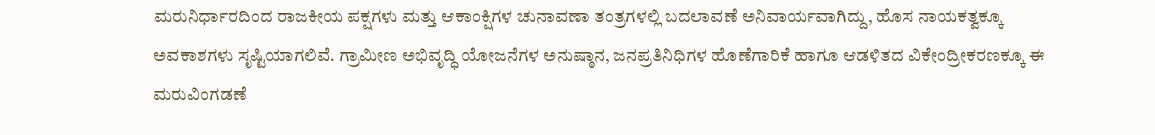ಮರುನಿರ್ಧಾರದಿಂದ ರಾಜಕೀಯ ಪಕ್ಷಗಳು ಮತ್ತು ಆಕಾಂಕ್ಷಿಗಳ ಚುನಾವಣಾ ತಂತ್ರಗಳಲ್ಲಿ ಬದಲಾವಣೆ ಅನಿವಾರ್ಯವಾಗಿದ್ದು, ಹೊಸ ನಾಯಕತ್ವಕ್ಕೂ ಅವಕಾಶಗಳು ಸೃಷ್ಟಿಯಾಗಲಿವೆ. ಗ್ರಾಮೀಣ ಅಭಿವೃದ್ಧಿ ಯೋಜನೆಗಳ ಅನುಷ್ಠಾನ, ಜನಪ್ರತಿನಿಧಿಗಳ ಹೊಣೆಗಾರಿಕೆ ಹಾಗೂ ಆಡಳಿತದ ವಿಕೇಂದ್ರೀಕರಣಕ್ಕೂ ಈ ಮರುವಿಂಗಡಣೆ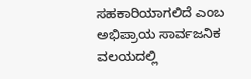ಸಹಕಾರಿಯಾಗಲಿದೆ ಎಂಬ ಅಭಿಪ್ರಾಯ ಸಾರ್ವಜನಿಕ ವಲಯದಲ್ಲಿ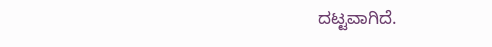ದಟ್ಟವಾಗಿದೆ.